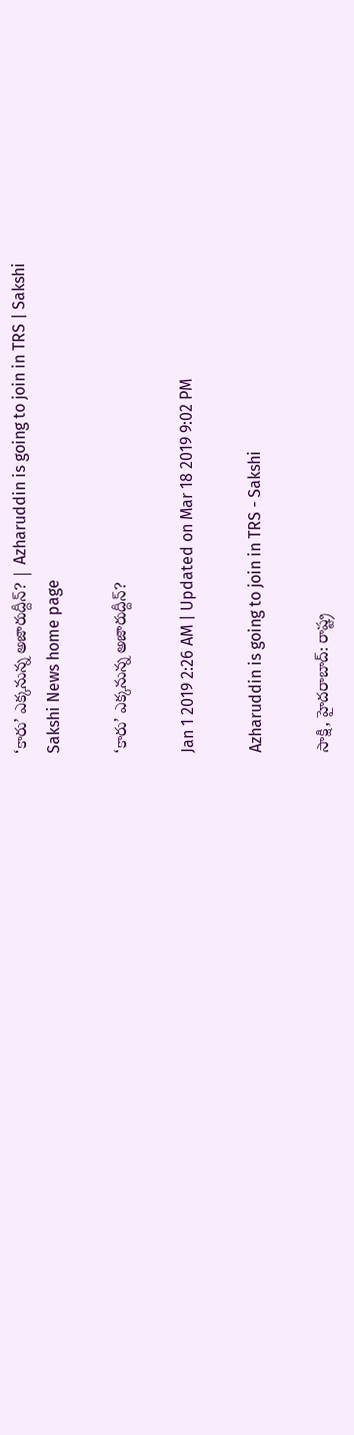‘కారు’ ఎక్కనున్న అజారుద్దీన్‌? | Azharuddin is going to join in TRS | Sakshi
Sakshi News home page

‘కారు’ ఎక్కనున్న అజారుద్దీన్‌?

Jan 1 2019 2:26 AM | Updated on Mar 18 2019 9:02 PM

Azharuddin is going to join in TRS - Sakshi

సాక్షి, హైదరాబాద్‌: రాష్ట్ర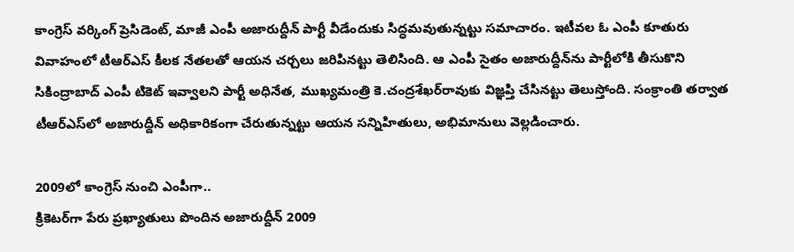కాంగ్రెస్‌ వర్కింగ్‌ ప్రెసిడెంట్, మాజీ ఎంపీ అజారుద్దీన్‌ పార్టీ వీడేందుకు సిద్ధమవుతున్నట్టు సమాచారం. ఇటీవల ఓ ఎంపీ కూతురు వివాహంలో టీఆర్‌ఎస్‌ కీలక నేతలతో ఆయన చర్చలు జరిపినట్టు తెలిసింది. ఆ ఎంపీ సైతం అజారుద్దీన్‌ను పార్టీలోకి తీసుకొని సికింద్రాబాద్‌ ఎంపీ టికెట్‌ ఇవ్వాలని పార్టీ అధినేత, ముఖ్యమంత్రి కె.చంద్రశేఖర్‌రావుకు విజ్ఞప్తి చేసినట్టు తెలుస్తోంది. సంక్రాంతి తర్వాత టీఆర్‌ఎస్‌లో అజారుద్దీన్‌ అధికారికంగా చేరుతున్నట్టు ఆయన సన్నిహితులు, అభిమానులు వెల్లడించారు.

2009లో కాంగ్రెస్‌ నుంచి ఎంపీగా..
క్రికెటర్‌గా పేరు ప్రఖ్యాతులు పొందిన అజారుద్దీన్‌ 2009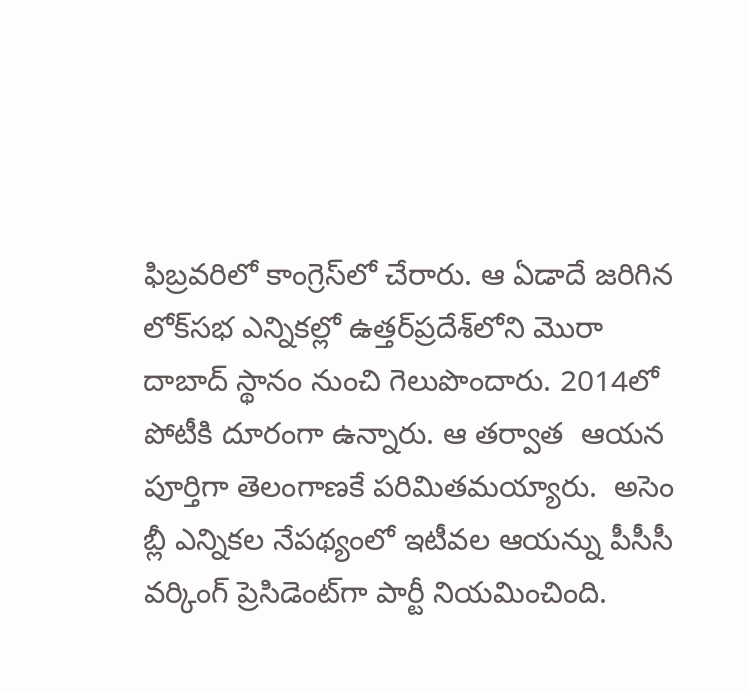ఫిబ్రవరిలో కాంగ్రెస్‌లో చేరారు. ఆ ఏడాదే జరిగిన లోక్‌సభ ఎన్నికల్లో ఉత్తర్‌ప్రదేశ్‌లోని మొరా దాబాద్‌ స్థానం నుంచి గెలుపొందారు. 2014లో  పోటీకి దూరంగా ఉన్నారు. ఆ తర్వాత  ఆయన పూర్తిగా తెలంగాణకే పరిమితమయ్యారు.  అసెం బ్లీ ఎన్నికల నేపథ్యంలో ఇటీవల ఆయన్ను పీసీసీ వర్కింగ్‌ ప్రెసిడెంట్‌గా పార్టీ నియమించింది.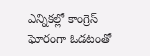ఎన్నికల్లో కాంగ్రెస్‌ ఘోరంగా ఓడటంతో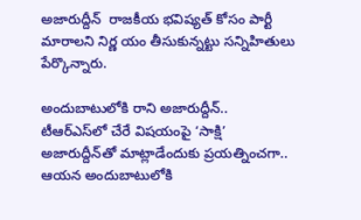అజారుద్దీన్‌  రాజకీయ భవిష్యత్‌ కోసం పార్టీ మారాలని నిర్ణ యం తీసుకున్నట్టు సన్నిహితులు పేర్కొన్నారు.

అందుబాటులోకి రాని అజారుద్దీన్‌..
టీఆర్‌ఎస్‌లో చేరే విషయంపై ‘సాక్షి’ అజారుద్దీన్‌తో మాట్లాడేందుకు ప్రయత్నించగా.. ఆయన అందుబాటులోకి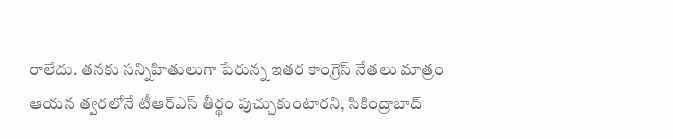రాలేదు. తనకు సన్నిహితులుగా పేరున్న ఇతర కాంగ్రెస్‌ నేతలు మాత్రం ఆయన త్వరలోనే టీఆర్‌ఎస్‌ తీర్థం పుచ్చుకుంటారని, సికింద్రాబాద్‌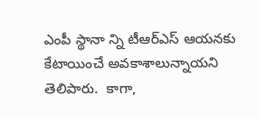ఎంపీ స్థానా న్ని టీఆర్‌ఎస్‌ ఆయనకు కేటాయించే అవకాశాలున్నాయని తెలిపారు.  కాగా,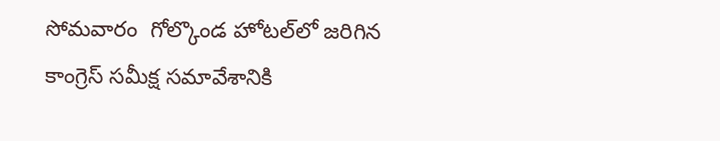సోమవారం  గోల్కొండ హోటల్‌లో జరిగిన కాంగ్రెస్‌ సమీక్ష సమావేశానికి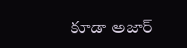కూడా అజార్‌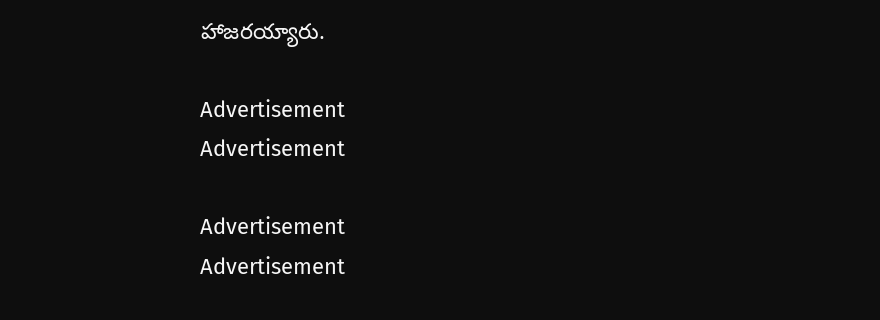హాజరయ్యారు.

Advertisement
Advertisement

Advertisement
Advertisement